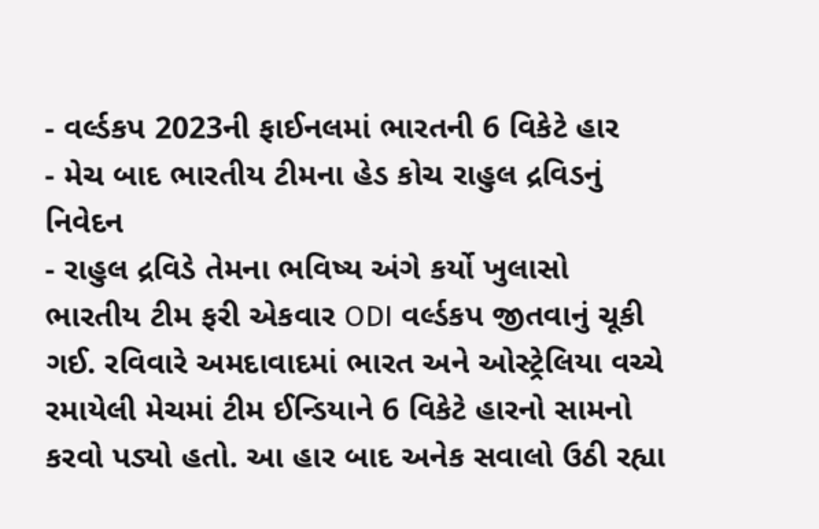- વર્લ્ડકપ 2023ની ફાઈનલમાં ભારતની 6 વિકેટે હાર
- મેચ બાદ ભારતીય ટીમના હેડ કોચ રાહુલ દ્રવિડનું નિવેદન
- રાહુલ દ્રવિડે તેમના ભવિષ્ય અંગે કર્યો ખુલાસો
ભારતીય ટીમ ફરી એકવાર ODI વર્લ્ડકપ જીતવાનું ચૂકી ગઈ. રવિવારે અમદાવાદમાં ભારત અને ઓસ્ટ્રેલિયા વચ્ચે રમાયેલી મેચમાં ટીમ ઈન્ડિયાને 6 વિકેટે હારનો સામનો કરવો પડ્યો હતો. આ હાર બાદ અનેક સવાલો ઉઠી રહ્યા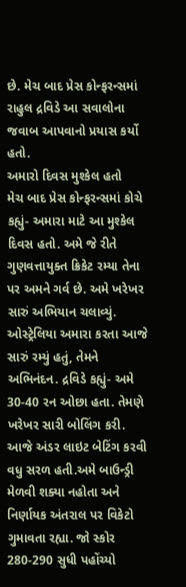છે. મેચ બાદ પ્રેસ કોન્ફરન્સમાં રાહુલ દ્રવિડે આ સવાલોના જવાબ આપવાનો પ્રયાસ કર્યો હતો.
અમારો દિવસ મુશ્કેલ હતો
મેચ બાદ પ્રેસ કોન્ફરન્સમાં કોચે કહ્યું- અમારા માટે આ મુશ્કેલ દિવસ હતો. અમે જે રીતે ગુણવત્તાયુક્ત ક્રિકેટ રમ્યા તેના પર અમને ગર્વ છે. અમે ખરેખર સારું અભિયાન ચલાવ્યું. ઓસ્ટ્રેલિયા અમારા કરતા આજે સારું રમ્યું હતું, તેમને અભિનંદન. દ્રવિડે કહ્યું- અમે 30-40 રન ઓછા હતા. તેમણે ખરેખર સારી બોલિંગ કરી. આજે અંડર લાઇટ બેટિંગ કરવી વધુ સરળ હતી.અમે બાઉન્ડ્રી મેળવી શક્યા નહોતા અને નિર્ણાયક અંતરાલ પર વિકેટો ગુમાવતા રહ્યા. જો સ્કોર 280-290 સુધી પહોંચ્યો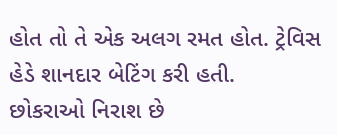હોત તો તે એક અલગ રમત હોત. ટ્રેવિસ હેડે શાનદાર બેટિંગ કરી હતી.
છોકરાઓ નિરાશ છે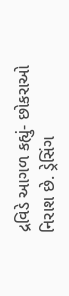દ્રવિડે આગળ કહ્યું- છોકરાઓ નિરાશ છે. ડ્રેસિંગ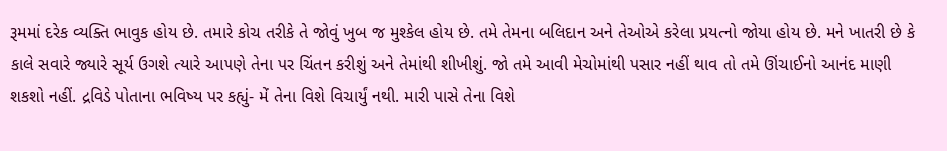રૂમમાં દરેક વ્યક્તિ ભાવુક હોય છે. તમારે કોચ તરીકે તે જોવું ખુબ જ મુશ્કેલ હોય છે. તમે તેમના બલિદાન અને તેઓએ કરેલા પ્રયત્નો જોયા હોય છે. મને ખાતરી છે કે કાલે સવારે જ્યારે સૂર્ય ઉગશે ત્યારે આપણે તેના પર ચિંતન કરીશું અને તેમાંથી શીખીશું. જો તમે આવી મેચોમાંથી પસાર નહીં થાવ તો તમે ઊંચાઈનો આનંદ માણી શકશો નહીં. દ્રવિડે પોતાના ભવિષ્ય પર કહ્યું- મેં તેના વિશે વિચાર્યું નથી. મારી પાસે તેના વિશે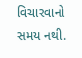વિચારવાનો સમય નથી.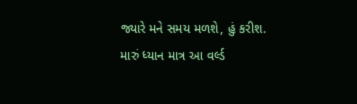જ્યારે મને સમય મળશે, હું કરીશ. મારું ધ્યાન માત્ર આ વર્લ્ડ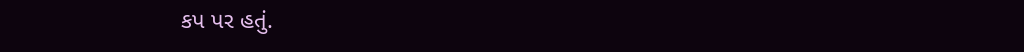કપ પર હતું.